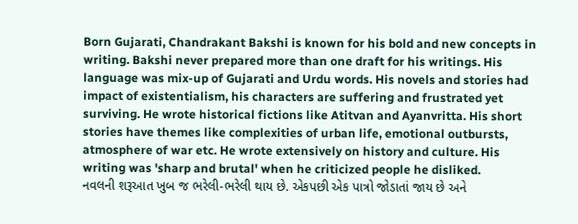Born Gujarati, Chandrakant Bakshi is known for his bold and new concepts in writing. Bakshi never prepared more than one draft for his writings. His language was mix-up of Gujarati and Urdu words. His novels and stories had impact of existentialism, his characters are suffering and frustrated yet surviving. He wrote historical fictions like Atitvan and Ayanvritta. His short stories have themes like complexities of urban life, emotional outbursts, atmosphere of war etc. He wrote extensively on history and culture. His writing was 'sharp and brutal' when he criticized people he disliked.
નવલની શરૂઆત ખુબ જ ભરેલી-ભરેલી થાય છે. એકપછી એક પાત્રો જોડાતાં જાય છે અને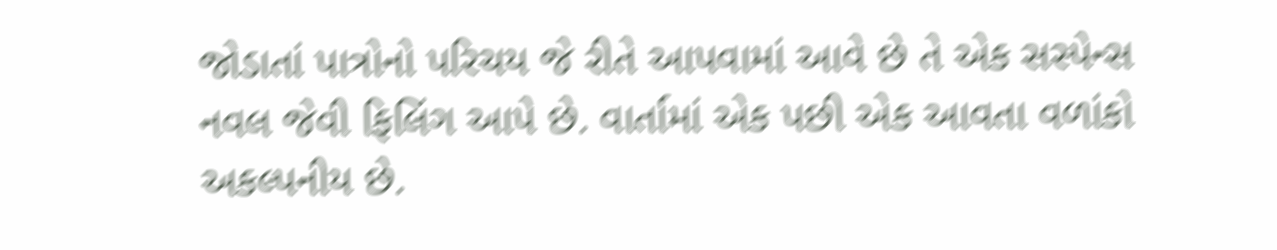જોડાતાં પાત્રોનો પરિચય જે રીતે આપવામાં આવે છે તે એક સસ્પેન્સ નવલ જેવી ફિલિંગ આપે છે. વાર્તામાં એક પછી એક આવતા વળાંકો અકલ્પનીય છે.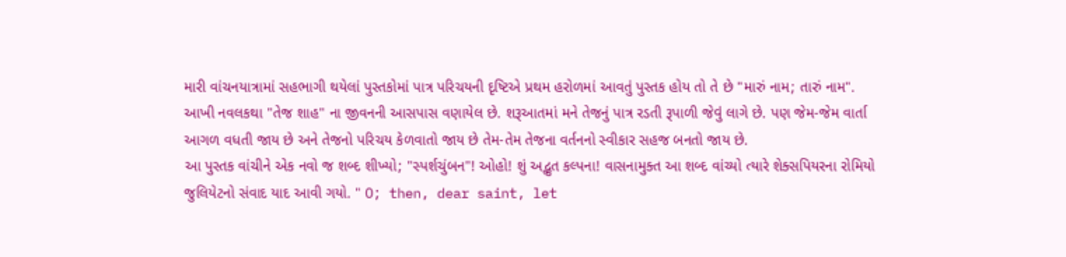મારી વાંચનયાત્રામાં સહભાગી થયેલાં પુસ્તકોમાં પાત્ર પરિચયની દૃષ્ટિએ પ્રથમ હરોળમાં આવતું પુસ્તક હોય તો તે છે "મારું નામ; તારું નામ".
આખી નવલકથા "તેજ શાહ" ના જીવનની આસપાસ વણાયેલ છે. શરૂઆતમાં મને તેજનું પાત્ર રડતી રૂપાળી જેવું લાગે છે. પણ જેમ-જેમ વાર્તા આગળ વધતી જાય છે અને તેજનો પરિચય કેળવાતો જાય છે તેમ-તેમ તેજના વર્તનનો સ્વીકાર સહજ બનતો જાય છે.
આ પુસ્તક વાંચીને એક નવો જ શબ્દ શીખ્યો; "સ્પર્શચુંબન"! ઓહો! શું અદ્ભુત કલ્પના! વાસનામુક્ત આ શબ્દ વાંચ્યો ત્યારે શેક્સપિયરના રોમિયો જુલિયેટનો સંવાદ યાદ આવી ગયો. " O; then, dear saint, let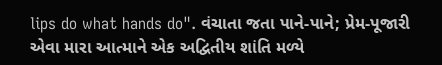lips do what hands do". વંચાતા જતા પાને-પાને; પ્રેમ-પૂજારી એવા મારા આત્માને એક અદ્વિતીય શાંતિ મળ્યે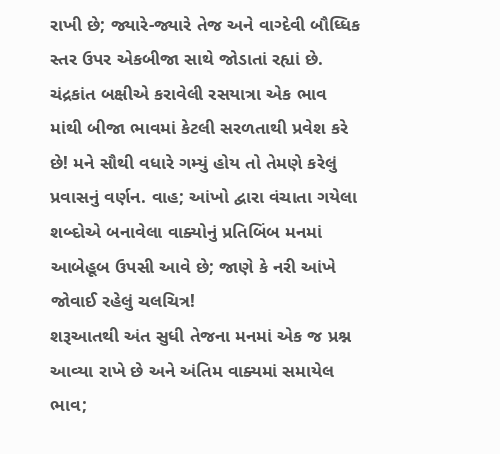રાખી છે; જ્યારે-જ્યારે તેજ અને વાગ્દેવી બૌધ્ધિક સ્તર ઉપર એકબીજા સાથે જોડાતાં રહ્યાં છે.
ચંદ્રકાંત બક્ષીએ કરાવેલી રસયાત્રા એક ભાવ માંથી બીજા ભાવમાં કેટલી સરળતાથી પ્રવેશ કરે છે! મને સૌથી વધારે ગમ્યું હોય તો તેમણે કરેલું પ્રવાસનું વર્ણન. વાહ; આંખો દ્વારા વંચાતા ગયેલા શબ્દોએ બનાવેલા વાક્યોનું પ્રતિબિંબ મનમાં આબેહૂબ ઉપસી આવે છે; જાણે કે નરી આંખે જોવાઈ રહેલું ચલચિત્ર!
શરૂઆતથી અંત સુધી તેજના મનમાં એક જ પ્રશ્ન આવ્યા રાખે છે અને અંતિમ વાક્યમાં સમાયેલ ભાવ;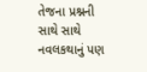તેજના પ્રશ્નની સાથે સાથે નવલકથાનું પણ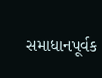સમાધાનપૂર્વક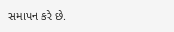સમાપન કરે છે.